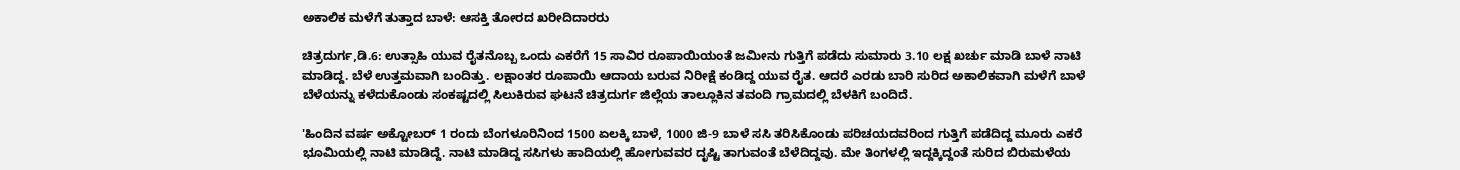ಅಕಾಲಿಕ ಮಳೆಗೆ ತುತ್ತಾದ ಬಾಳೆ: ಆಸಕ್ತಿ ತೋರದ ಖರೀದಿದಾರರು

ಚಿತ್ರದುರ್ಗ,ಡಿ.6: ಉತ್ಸಾಹಿ ಯುವ ರೈತನೊಬ್ಬ ಒಂದು ಎಕರೆಗೆ 15 ಸಾವಿರ ರೂಪಾಯಿಯಂತೆ ಜಮೀನು ಗುತ್ತಿಗೆ ಪಡೆದು ಸುಮಾರು 3.10 ಲಕ್ಷ ಖರ್ಚು ಮಾಡಿ ಬಾಳೆ ನಾಟಿ ಮಾಡಿದ್ದ. ಬೆಳೆ ಉತ್ತಮವಾಗಿ ಬಂದಿತ್ತು. ಲಕ್ಷಾಂತರ ರೂಪಾಯಿ ಆದಾಯ ಬರುವ ನಿರೀಕ್ಷೆ ಕಂಡಿದ್ದ ಯುವ ರೈತ. ಆದರೆ ಎರಡು ಬಾರಿ ಸುರಿದ ಅಕಾಲಿಕವಾಗಿ ಮಳೆಗೆ ಬಾಳೆ ಬೆಳೆಯನ್ನು ಕಳೆದುಕೊಂಡು ಸಂಕಷ್ಟದಲ್ಲಿ ಸಿಲುಕಿರುವ ಘಟನೆ ಚಿತ್ರದುರ್ಗ ಜಿಲ್ಲೆಯ ತಾಲ್ಲೂಕಿನ ತವಂದಿ ಗ್ರಾಮದಲ್ಲಿ ಬೆಳಕಿಗೆ ಬಂದಿದೆ.

'ಹಿಂದಿನ ವರ್ಷ ಅಕ್ಟೋಬರ್ 1 ರಂದು ಬೆಂಗಳೂರಿನಿಂದ 1500 ಏಲಕ್ಕಿ ಬಾಳೆ, 1000 ಜಿ-9 ಬಾಳೆ ಸಸಿ ತರಿಸಿಕೊಂಡು ಪರಿಚಯದವರಿಂದ ಗುತ್ತಿಗೆ ಪಡೆದಿದ್ದ ಮೂರು ಎಕರೆ ಭೂಮಿಯಲ್ಲಿ ನಾಟಿ ಮಾಡಿದ್ದೆ. ನಾಟಿ ಮಾಡಿದ್ದ ಸಸಿಗಳು ಹಾದಿಯಲ್ಲಿ ಹೋಗುವವರ ದೃಷ್ಟಿ ತಾಗುವಂತೆ ಬೆಳೆದಿದ್ದವು. ಮೇ ತಿಂಗಳಲ್ಲಿ ಇದ್ದಕ್ಕಿದ್ದಂತೆ ಸುರಿದ ಬಿರುಮಳೆಯ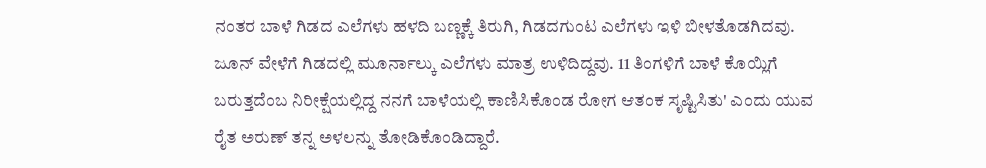ನಂತರ ಬಾಳೆ ಗಿಡದ ಎಲೆಗಳು ಹಳದಿ ಬಣ್ಣಕ್ಕೆ ತಿರುಗಿ, ಗಿಡದಗುಂಟ ಎಲೆಗಳು ಇಳಿ ಬೀಳತೊಡಗಿದವು. ಜೂನ್ ವೇಳೆಗೆ ಗಿಡದಲ್ಲಿ ಮೂರ್ನಾಲ್ಕು ಎಲೆಗಳು ಮಾತ್ರ ಉಳಿದಿದ್ದವು. 11 ತಿಂಗಳಿಗೆ ಬಾಳೆ ಕೊಯ್ಲಿಗೆ ಬರುತ್ತದೆಂಬ ನಿರೀಕ್ಷೆಯಲ್ಲಿದ್ದ ನನಗೆ ಬಾಳೆಯಲ್ಲಿ ಕಾಣಿಸಿಕೊಂಡ ರೋಗ ಆತಂಕ ಸೃಷ್ಟಿಸಿತು' ಎಂದು ಯುವ ರೈತ ಅರುಣ್ ತನ್ನ ಅಳಲನ್ನು ತೋಡಿಕೊಂಡಿದ್ದಾರೆ.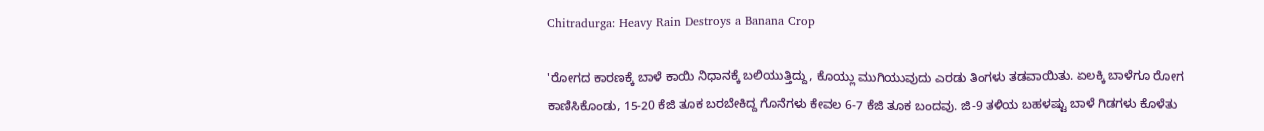Chitradurga: Heavy Rain Destroys a Banana Crop

'ರೋಗದ ಕಾರಣಕ್ಕೆ ಬಾಳೆ ಕಾಯಿ ನಿಧಾನಕ್ಕೆ ಬಲಿಯುತ್ತಿದ್ದು, ಕೊಯ್ಲು ಮುಗಿಯುವುದು ಎರಡು ತಿಂಗಳು ತಡವಾಯಿತು. ಏಲಕ್ಕಿ ಬಾಳೆಗೂ ರೋಗ ಕಾಣಿಸಿಕೊಂಡು, 15-20 ಕೆಜಿ ತೂಕ ಬರಬೇಕಿದ್ದ ಗೊನೆಗಳು ಕೇವಲ 6-7 ಕೆಜಿ ತೂಕ ಬಂದವು. ಜಿ-9 ತಳಿಯ ಬಹಳಷ್ಟು ಬಾಳೆ ಗಿಡಗಳು ಕೊಳೆತು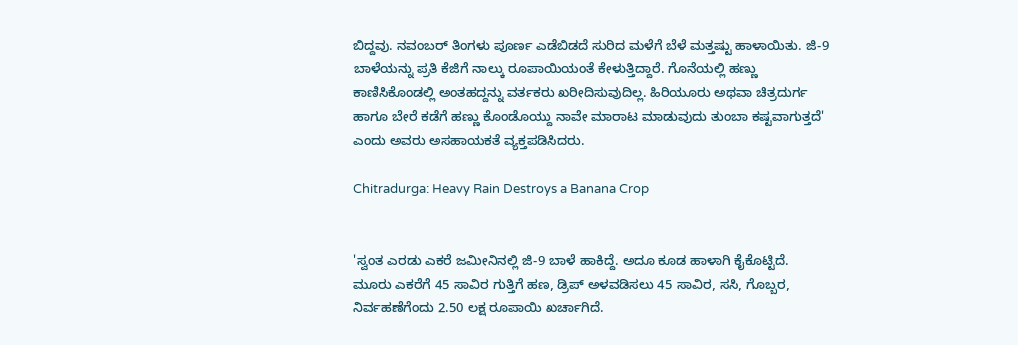ಬಿದ್ದವು. ನವಂಬರ್ ತಿಂಗಳು ಪೂರ್ಣ ಎಡೆಬಿಡದೆ ಸುರಿದ ಮಳೆಗೆ ಬೆಳೆ ಮತ್ತಷ್ಟು ಹಾಳಾಯಿತು. ಜಿ-9 ಬಾಳೆಯನ್ನು ಪ್ರತಿ ಕೆಜಿಗೆ ನಾಲ್ಕು ರೂಪಾಯಿಯಂತೆ ಕೇಳುತ್ತಿದ್ದಾರೆ. ಗೊನೆಯಲ್ಲಿ ಹಣ್ಣು ಕಾಣಿಸಿಕೊಂಡಲ್ಲಿ ಅಂತಹದ್ದನ್ನು ವರ್ತಕರು ಖರೀದಿಸುವುದಿಲ್ಲ. ಹಿರಿಯೂರು ಅಥವಾ ಚಿತ್ರದುರ್ಗ ಹಾಗೂ ಬೇರೆ ಕಡೆಗೆ ಹಣ್ಣು ಕೊಂಡೊಯ್ದು ನಾವೇ ಮಾರಾಟ ಮಾಡುವುದು ತುಂಬಾ ಕಷ್ಟವಾಗುತ್ತದೆ' ಎಂದು ಅವರು ಅಸಹಾಯಕತೆ ವ್ಯಕ್ತಪಡಿಸಿದರು.

Chitradurga: Heavy Rain Destroys a Banana Crop


'ಸ್ವಂತ ಎರಡು ಎಕರೆ ಜಮೀನಿನಲ್ಲಿ ಜಿ-9 ಬಾಳೆ ಹಾಕಿದ್ದೆ. ಅದೂ ಕೂಡ ಹಾಳಾಗಿ ಕೈಕೊಟ್ಟಿದೆ. ಮೂರು ಎಕರೆಗೆ 45 ಸಾವಿರ ಗುತ್ತಿಗೆ ಹಣ, ಡ್ರಿಪ್ ಅಳವಡಿಸಲು 45 ಸಾವಿರ, ಸಸಿ, ಗೊಬ್ಬರ, ನಿರ್ವಹಣೆಗೆಂದು 2.50 ಲಕ್ಷ ರೂಪಾಯಿ ಖರ್ಚಾಗಿದೆ.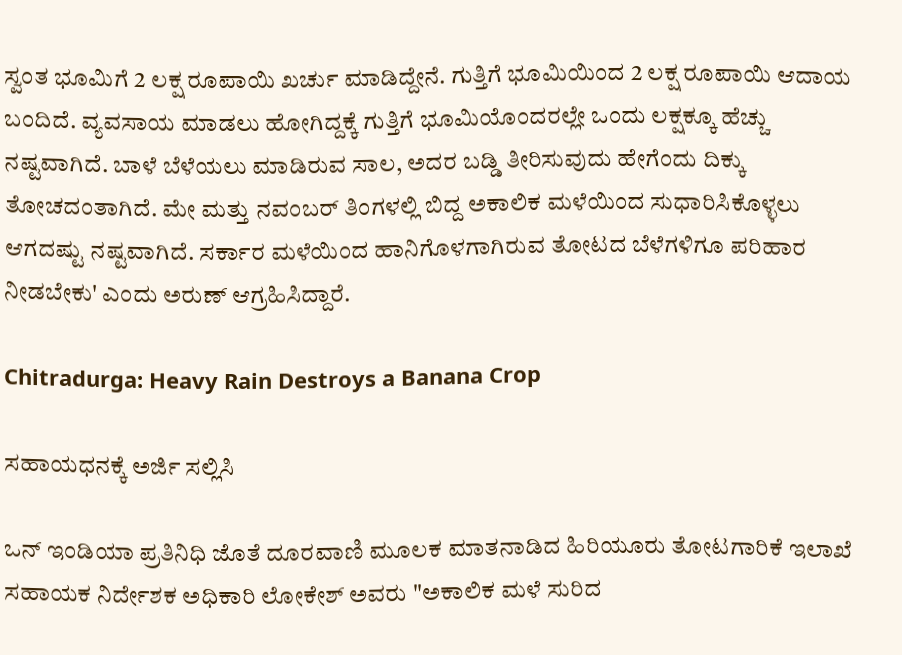ಸ್ವಂತ ಭೂಮಿಗೆ 2 ಲಕ್ಷ ರೂಪಾಯಿ ಖರ್ಚು ಮಾಡಿದ್ದೇನೆ. ಗುತ್ತಿಗೆ ಭೂಮಿಯಿಂದ 2 ಲಕ್ಷ ರೂಪಾಯಿ ಆದಾಯ ಬಂದಿದೆ. ವ್ಯವಸಾಯ ಮಾಡಲು ಹೋಗಿದ್ದಕ್ಕೆ ಗುತ್ತಿಗೆ ಭೂಮಿಯೊಂದರಲ್ಲೇ ಒಂದು ಲಕ್ಷಕ್ಕೂ ಹೆಚ್ಚು ನಷ್ಟವಾಗಿದೆ. ಬಾಳೆ ಬೆಳೆಯಲು ಮಾಡಿರುವ ಸಾಲ, ಅದರ ಬಡ್ಡಿ ತೀರಿಸುವುದು ಹೇಗೆಂದು ದಿಕ್ಕು ತೋಚದಂತಾಗಿದೆ. ಮೇ ಮತ್ತು ನವಂಬರ್ ತಿಂಗಳಲ್ಲಿ ಬಿದ್ದ ಅಕಾಲಿಕ ಮಳೆಯಿಂದ ಸುಧಾರಿಸಿಕೊಳ್ಳಲು ಆಗದಷ್ಟು ನಷ್ಟವಾಗಿದೆ. ಸರ್ಕಾರ ಮಳೆಯಿಂದ ಹಾನಿಗೊಳಗಾಗಿರುವ ತೋಟದ ಬೆಳೆಗಳಿಗೂ ಪರಿಹಾರ ನೀಡಬೇಕು' ಎಂದು ಅರುಣ್ ಆಗ್ರಹಿಸಿದ್ದಾರೆ.

Chitradurga: Heavy Rain Destroys a Banana Crop

ಸಹಾಯಧನಕ್ಕೆ ಅರ್ಜಿ ಸಲ್ಲಿಸಿ

ಒನ್ ಇಂಡಿಯಾ ಪ್ರತಿನಿಧಿ ಜೊತೆ ದೂರವಾಣಿ ಮೂಲಕ ಮಾತನಾಡಿದ ಹಿರಿಯೂರು ತೋಟಗಾರಿಕೆ ಇಲಾಖೆ ಸಹಾಯಕ ನಿರ್ದೇಶಕ ಅಧಿಕಾರಿ ಲೋಕೇಶ್ ಅವರು "ಅಕಾಲಿಕ ಮಳೆ ಸುರಿದ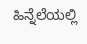ಹಿನ್ನೆಲೆಯಲ್ಲಿ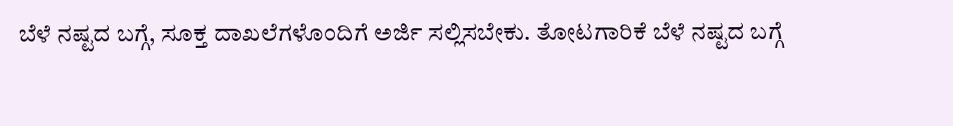ಬೆಳೆ ನಷ್ಟದ ಬಗ್ಗೆ, ಸೂಕ್ತ ದಾಖಲೆಗಳೊಂದಿಗೆ ಅರ್ಜಿ ಸಲ್ಲಿಸಬೇಕು. ತೋಟಗಾರಿಕೆ ಬೆಳೆ ನಷ್ಟದ ಬಗ್ಗೆ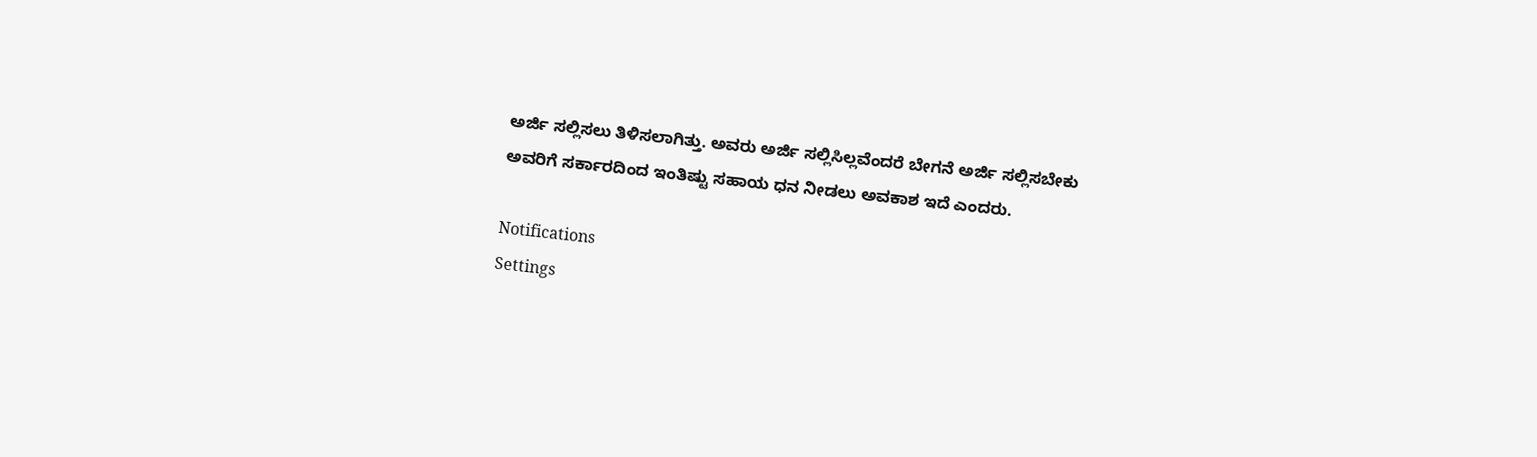ಅರ್ಜಿ ಸಲ್ಲಿಸಲು ತಿಳಿಸಲಾಗಿತ್ತು. ಅವರು ಅರ್ಜಿ ಸಲ್ಲಿಸಿಲ್ಲವೆಂದರೆ ಬೇಗನೆ ಅರ್ಜಿ ಸಲ್ಲಿಸಬೇಕು ಅವರಿಗೆ ಸರ್ಕಾರದಿಂದ ಇಂತಿಷ್ಟು ಸಹಾಯ ಧನ ನೀಡಲು ಅವಕಾಶ ಇದೆ ಎಂದರು.

Notifications
Settings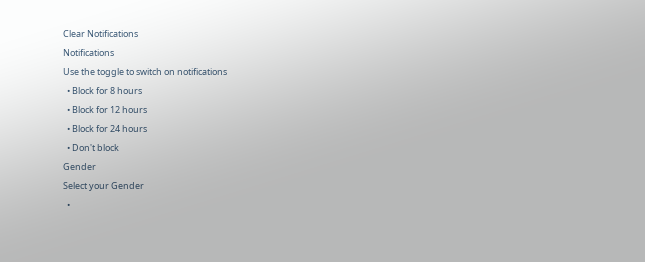Clear Notifications
Notifications
Use the toggle to switch on notifications
  • Block for 8 hours
  • Block for 12 hours
  • Block for 24 hours
  • Don't block
Gender
Select your Gender
  •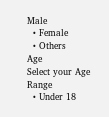Male
  • Female
  • Others
Age
Select your Age Range
  • Under 18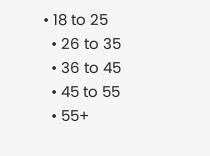• 18 to 25
  • 26 to 35
  • 36 to 45
  • 45 to 55
  • 55+